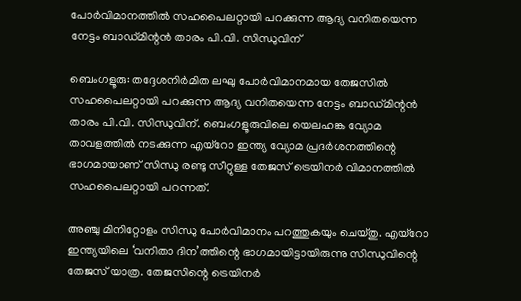പോര്‍വിമാനത്തില്‍ സഹപൈലറ്റായി പറക്കുന്ന ആദ്യ വനിതയെന്ന നേട്ടം ബാഡ്മിന്റന്‍ താരം പി.വി. സിന്ധുവിന്

ബെംഗളൂരു: തദ്ദേശനിര്‍മിത ലഘു പോര്‍വിമാനമായ തേജസില്‍ സഹപൈലറ്റായി പറക്കുന്ന ആദ്യ വനിതയെന്ന നേട്ടം ബാഡ്മിന്റന്‍ താരം പി.വി. സിന്ധുവിന്. ബെംഗളൂരുവിലെ യെലഹങ്ക വ്യോമ താവളത്തില്‍ നടക്കുന്ന എയ്റോ ഇന്ത്യ വ്യോമ പ്രദര്‍ശനത്തിന്റെ ഭാഗമായാണ് സിന്ധു രണ്ടു സീറ്റുള്ള തേജസ് ട്രെയിനര്‍ വിമാനത്തില്‍ സഹപൈലറ്റായി പറന്നത്.

അഞ്ചു മിനിറ്റോളം സിന്ധു പോര്‍വിമാനം പറത്തുകയും ചെയ്തു. എയ്റോ ഇന്ത്യയിലെ ‘വനിതാ ദിന’ത്തിന്റെ ഭാഗമായിട്ടായിരുന്നു സിന്ധുവിന്റെ തേജസ് യാത്ര. തേജസിന്റെ ട്രെയിനര്‍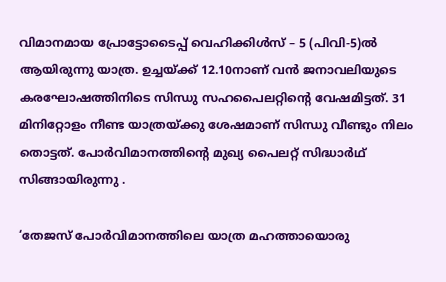വിമാനമായ പ്രോട്ടോടൈപ്പ് വെഹിക്കിള്‍സ് – 5 (പിവി-5)ല്‍ ആയിരുന്നു യാത്ര. ഉച്ചയ്ക്ക് 12.10നാണ് വന്‍ ജനാവലിയുടെ കരഘോഷത്തിനിടെ സിന്ധു സഹപൈലറ്റിന്റെ വേഷമിട്ടത്. 31 മിനിറ്റോളം നീണ്ട യാത്രയ്ക്കു ശേഷമാണ് സിന്ധു വീണ്ടും നിലം തൊട്ടത്. പോര്‍വിമാനത്തിന്റെ മുഖ്യ പൈലറ്റ് സിദ്ധാര്‍ഥ് സിങ്ങായിരുന്നു .

‘തേജസ് പോര്‍വിമാനത്തിലെ യാത്ര മഹത്തായൊരു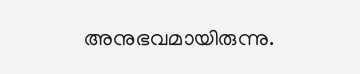അനുഭവമായിരുന്നു.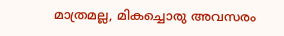മാത്രമല്ല, മികച്ചൊരു അവസരം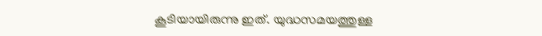കൂടിയായിരുന്നു ഇത്. യുദ്ധസമയത്തുള്ള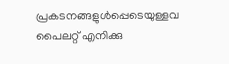പ്രകടനങ്ങളുള്‍പ്പെടെയുള്ളവ പൈലറ്റ് എനിക്കു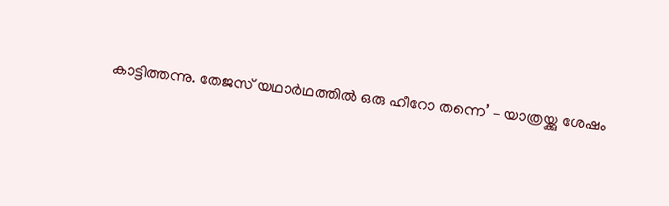കാട്ടിത്തന്നു. തേജസ് യഥാര്‍ഥത്തില്‍ ഒരു ഹീറോ തന്നെ’ – യാത്രയ്ക്കു ശേഷം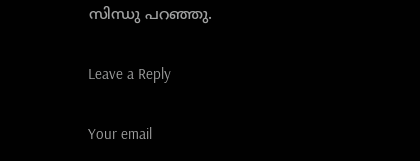സിന്ധു പറഞ്ഞു.

Leave a Reply

Your email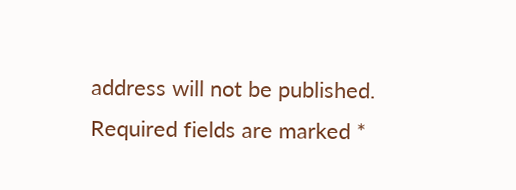address will not be published. Required fields are marked *